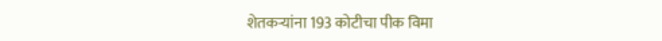शेतकऱ्यांना 193 कोटीचा पीक विमा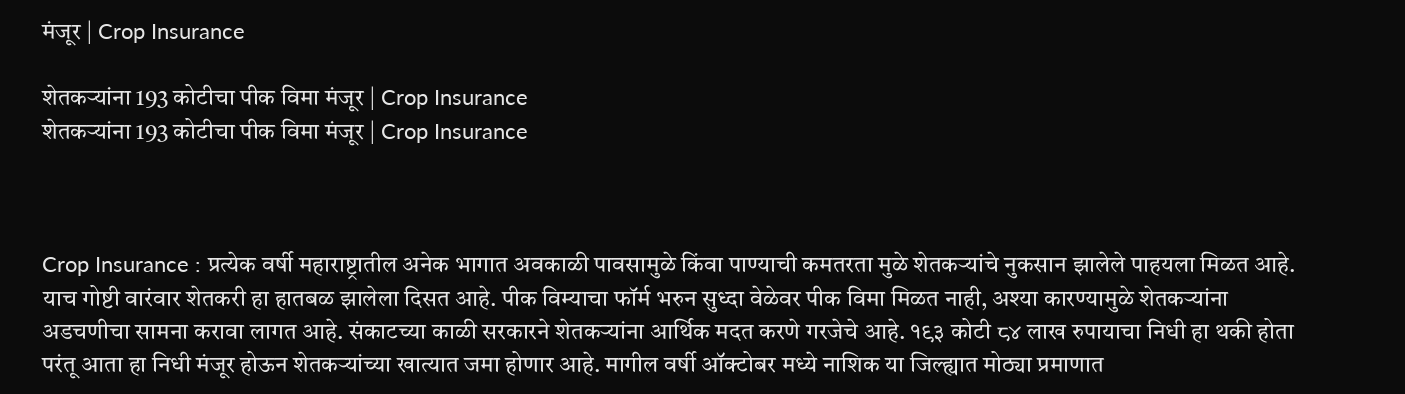मंजूर | Crop Insurance

शेतकऱ्यांना 193 कोटीचा पीक विमा मंजूर | Crop Insurance
शेतकऱ्यांना 193 कोटीचा पीक विमा मंजूर | Crop Insurance



Crop Insurance : प्रत्येक वर्षी महाराष्ट्रातील अनेक भागात अवकाळी पावसामुळे किंवा पाण्याची कमतरता मुळे शेतकऱ्यांचे नुकसान झालेले पाहयला मिळत आहे. याच गोष्टी वारंवार शेतकरी हा हातबळ झालेला दिसत आहे. पीक विम्याचा फॉर्म भरुन सुध्दा वेळेवर पीक विमा मिळत नाही, अश्या कारण्यामुळे शेतकऱ्यांना अडचणीचा सामना करावा लागत आहे. संकाटच्या काळी सरकारने शेतकऱ्यांना आर्थ‍िक मदत करणे गरजेचे आहे. १९३ कोटी ८४ लाख रुपायाचा न‍िधी हा थकी होता परंतू आता हा निधी मंजूर होऊन शेतकऱ्यांच्या खात्यात जमा होणार आहे. मागील वर्षी ऑक्टोबर मध्ये नाशिक या ज‍िल्ह्यात मोठ्या प्रमाणात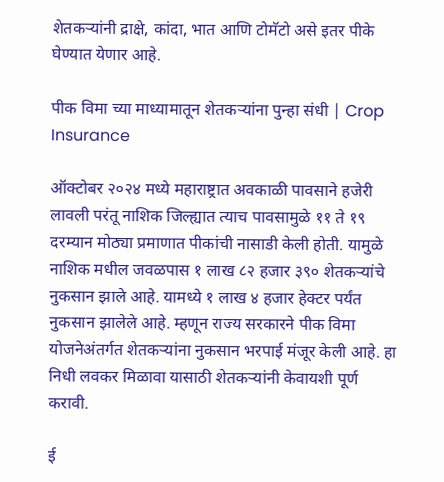शेतकऱ्यांनी द्राक्षे, कांदा, भात आणि टोमॅटो असे इतर पीके घेण्यात येणार आहे.

पीक विमा च्या माध्यामातून शेतकऱ्यांना पुन्हा संधी | Crop Insurance

ऑक्टोबर २०२४ मध्ये महाराष्ट्रात अवकाळी पावसाने हजेरी लावली परंतू नाशिक जिल्ह्यात त्याच पावसामुळे ११ ते १९ दरम्यान मोठ्या प्रमाणात पीकांची नासाडी केली होती. यामुळे नाशिक मधील जवळपास १ लाख ८२ हजार ३९० शेतकऱ्यांचे नुकसान झाले आहे. यामध्ये १ लाख ४ हजार हेक्टर पर्यंत नुकसान झालेले आहे. म्हणून राज्य सरकारने पीक विमा योजनेअंतर्गत शेतकऱ्यांना नुकसान भरपाई मंजूर केली आहे. हा निधी लवकर मिळावा यासाठी शेतकऱ्यांनी केवायशी पूर्ण करावी.

ई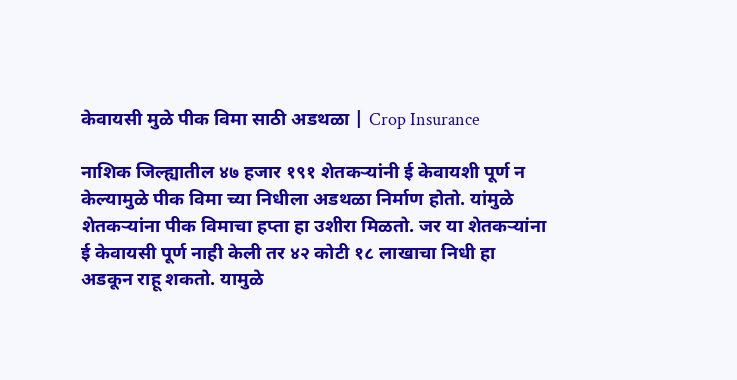केवायसी मुळे पीक विमा साठी अडथळा | Crop Insurance

नाशिक जिल्ह्यातील ४७ हजार १९१ शेतकऱ्यांनी ई केवायशी पूर्ण न केल्यामुळे पीक विमा च्या निधीला अडथळा निर्माण होतो. यांमुळे शेतकऱ्यांना पीक विमाचा हप्ता हा उशीरा मिळतो. जर या शेतकऱ्यांना ई केवायसी पूर्ण नाही केली तर ४२ कोटी १८ लाखाचा निधी हा अडकून राहू शकतो. यामुळे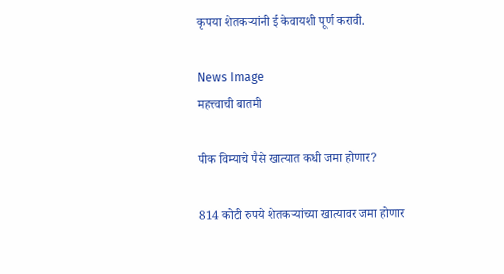कृपया शेतकऱ्यांनी ई केवायशी पूर्ण करावी.

News Image
महत्त्वाची बातमी

पीक विम्याचे पैसे खात्यात कधी जमा होणार?

814 कोटी रुपये शेतकऱ्यांच्या खात्यावर जमा होणार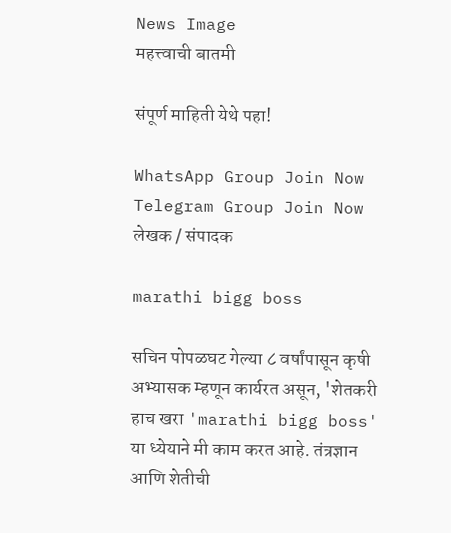News Image
महत्त्वाची बातमी

संपूर्ण माहिती येथे पहा!

WhatsApp Group Join Now
Telegram Group Join Now
लेखक / संपादक

marathi bigg boss

सचिन पोपळघट गेल्या ८ वर्षांपासून कृषी अभ्यासक म्हणून कार्यरत असून, 'शेतकरी हाच खरा 'marathi bigg boss' या ध्येयाने मी काम करत आहे. तंत्रज्ञान आणि शेतीची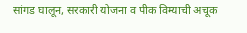सांगड घालून, सरकारी योजना व पीक विम्याची अचूक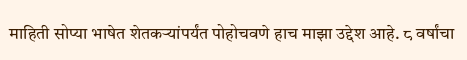माहिती सोप्या भाषेत शेतकऱ्यांपर्यंत पोहोचवणे हाच माझा उद्देश आहे. ८ वर्षांचा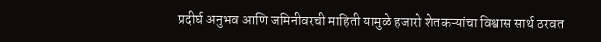प्रदीर्घ अनुभव आणि जमिनीवरची माहिती यामुळे हजारो शेतकऱ्यांचा विश्वास सार्थ ठरवत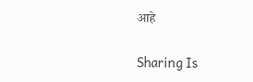आहे

Sharing Is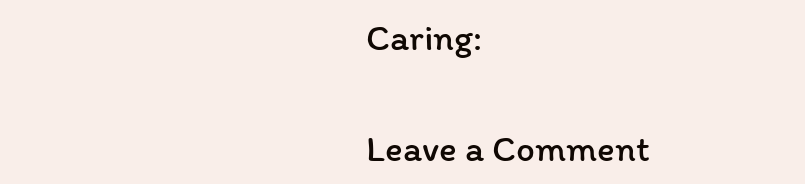Caring:

Leave a Comment